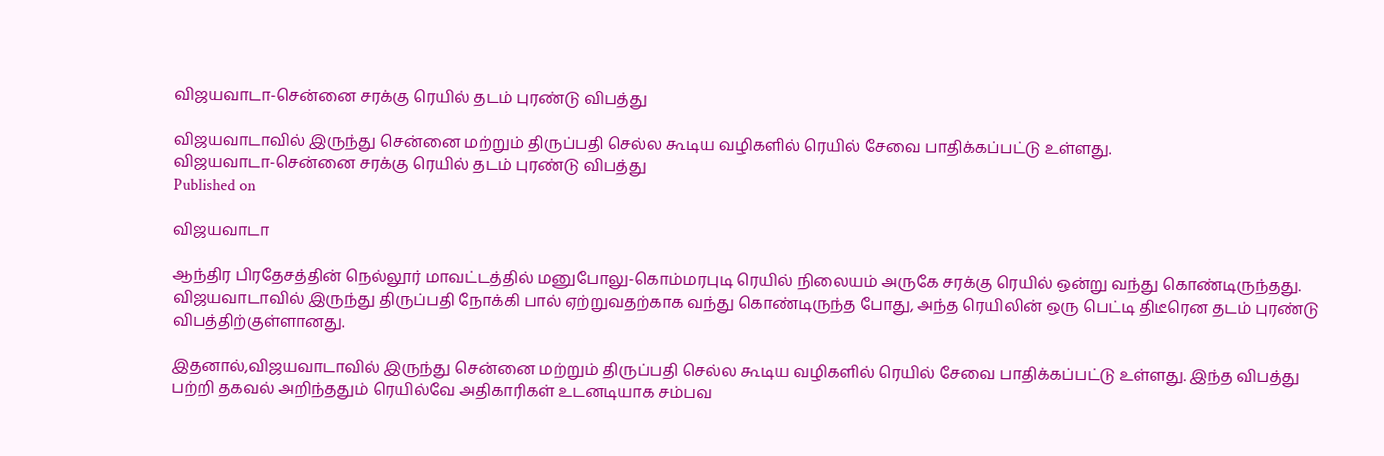விஜயவாடா-சென்னை சரக்கு ரெயில் தடம் புரண்டு விபத்து

விஜயவாடாவில் இருந்து சென்னை மற்றும் திருப்பதி செல்ல கூடிய வழிகளில் ரெயில் சேவை பாதிக்கப்பட்டு உள்ளது.
விஜயவாடா-சென்னை சரக்கு ரெயில் தடம் புரண்டு விபத்து
Published on

விஜயவாடா

ஆந்திர பிரதேசத்தின் நெல்லூர் மாவட்டத்தில் மனுபோலு-கொம்மரபுடி ரெயில் நிலையம் அருகே சரக்கு ரெயில் ஒன்று வந்து கொண்டிருந்தது. விஜயவாடாவில் இருந்து திருப்பதி நோக்கி பால் ஏற்றுவதற்காக வந்து கொண்டிருந்த போது, அந்த ரெயிலின் ஒரு பெட்டி திடீரென தடம் புரண்டு விபத்திற்குள்ளானது.

இதனால்,விஜயவாடாவில் இருந்து சென்னை மற்றும் திருப்பதி செல்ல கூடிய வழிகளில் ரெயில் சேவை பாதிக்கப்பட்டு உள்ளது. இந்த விபத்து பற்றி தகவல் அறிந்ததும் ரெயில்வே அதிகாரிகள் உடனடியாக சம்பவ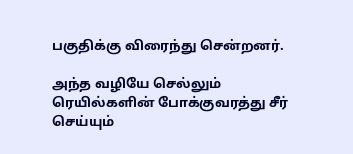பகுதிக்கு விரைந்து சென்றனர்.

அந்த வழியே செல்லும் ரெயில்களின் போக்குவரத்து சீர் செய்யும்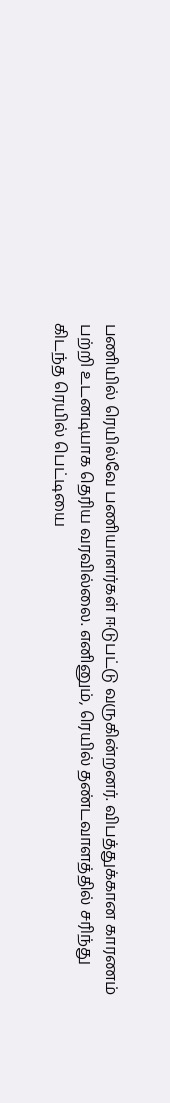பணியில் ரெயில்வே பணியாளர்கள் ஈடுபட்டு வருகின்றனர். விபத்துக்கான காரணம் பற்றி உடனடியாக தெரிய வரவில்லை. எனினும், ரெயில் தண்டவாளத்தில் சரிந்து கிடந்த ரெயில் பெட்டியை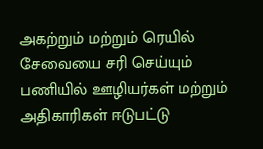அகற்றும் மற்றும் ரெயில் சேவையை சரி செய்யும் பணியில் ஊழியர்கள் மற்றும் அதிகாரிகள் ஈடுபட்டு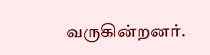வருகின்றனர்.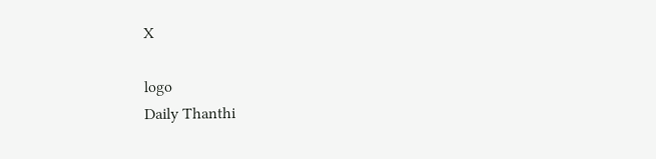X

logo
Daily Thanthi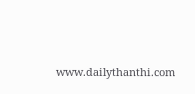www.dailythanthi.com